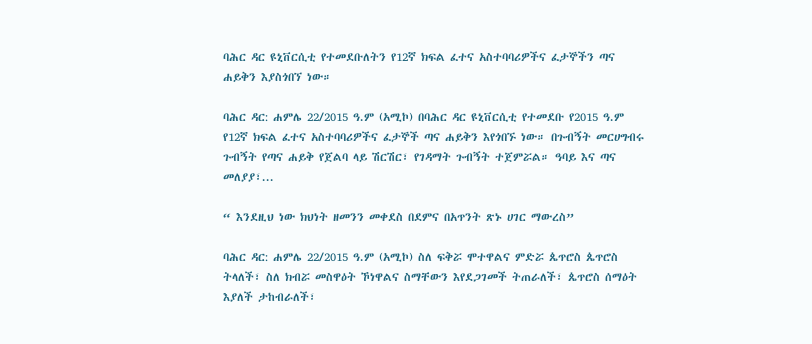ባሕር ዳር ዩኒቨርሲቲ የተመደቡለትን የ12ኛ ክፍል ፈተና አስተባባሪዎችና ፈታኞችን ጣና ሐይቅን እያስጎበኘ ነው።

ባሕር ዳር: ሐምሌ 22/2015 ዓ.ም (አሚኮ) በባሕር ዳር ዩኒቨርሲቲ የተመደቡ የ2015 ዓ.ም የ12ኛ ክፍል ፈተና አስተባባሪዎችና ፈታኞች ጣና ሐይቅን እየጎበኙ ነው። በጉብኝት መርሀግብሩ ጉብኝት የጣና ሐይቅ የጀልባ ላይ ሽርሽር፣ የገዳማት ጉብኝት ተጀምሯል። ዓባይ እና ጣና መለያያ፣...

“ እንደዚህ ነው ክህነት ዘመንን መቀደስ በደምና በአጥንት ጽኑ ሀገር ማውረስ”

ባሕር ዳር: ሐምሌ 22/2015 ዓ.ም (አሚኮ) ስለ ፍቅሯ ሞተዋልና ምድሯ ጴጥሮስ ጴጥሮስ ትላለች፣ ስለ ክብሯ መስዋዕት ኾነዋልና ስማቸውን እየደጋገመች ትጠራለች፣ ጴጥሮስ ሰማዕት እያለች ታከብራለች፣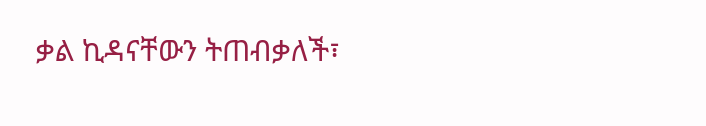ቃል ኪዳናቸውን ትጠብቃለች፣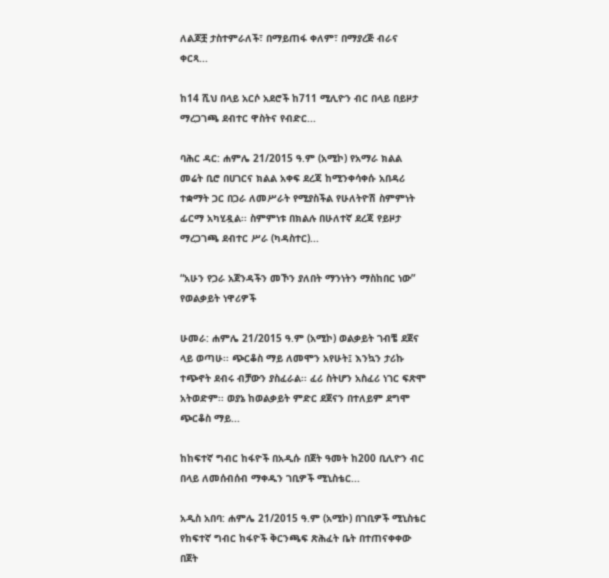ለልጆቿ ታስተምራለች፣ በማይጠፋ ቀለም፣ በማያረጅ ብራና ቀርጻ...

ከ14 ሺህ በላይ አርሶ አደሮች ከ711 ሚሊዮን ብር በላይ በይዞታ ማረጋገጫ ደብተር ዋስትና የብድር...

ባሕር ዳር: ሐምሌ 21/2015 ዓ.ም (አሚኮ) የአማራ ክልል መሬት ቢሮ በሀገርና ክልል አቀፍ ደረጃ ከሚንቀሳቀሱ አበዳሪ ተቋማት ጋር በጋራ ለመሥራት የሚያስችል የሁለትዮሽ ስምምነት ፊርማ አካሂዷል፡፡ ስምምነቱ በክልሉ በሁለተኛ ደረጃ የይዞታ ማረጋገጫ ደብተር ሥራ (ካዳስተር)...

“አሁን የጋራ አጀንዳችን መኾን ያለበት ማንነትን ማስከበር ነው” የወልቃይት ነዋሪዎች

ሁመራ: ሐምሌ 21/2015 ዓ.ም (አሚኮ) ወልቃይት ገብቼ ደጀና ላይ ወጣሁ፡፡ ጭርቆስ ማይ ለመሞን አየሁት፤ እንኳን ታሪኩ ተጭኖት ደብሩ ብቻውን ያስፈራል፡፡ ፈሪ ስትሆን አስፈሪ ነገር ፍጽሞ አትወድም፡፡ ወያኔ ከወልቃይት ምድር ደጀናን በተለይም ደግሞ ጭርቆስ ማይ...

ከከፍተኛ ግብር ከፋዮች በአዲሱ በጀት ዓመት ከ200 ቢሊዮን ብር በላይ ለመሰብሰብ ማቀዱን ገቢዎች ሚኒስቴር...

አዲስ አበባ: ሐምሌ 21/2015 ዓ.ም (አሚኮ) በገቢዎች ሚኒስቴር የከፍተኛ ግብር ከፋዮች ቅርንጫፍ ጽሕፈት ቤት በተጠናቀቀው በጀት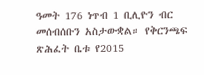ዓመት 176 ነጥብ 1 ቢሊዮን ብር መሰብሰቡን አስታውቋል። የቅርንጫፍ ጽሕፈት ቤቱ የ2015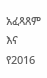አፈጻጸም እና የ2016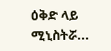ዕቅድ ላይ ሚኒስትሯ...